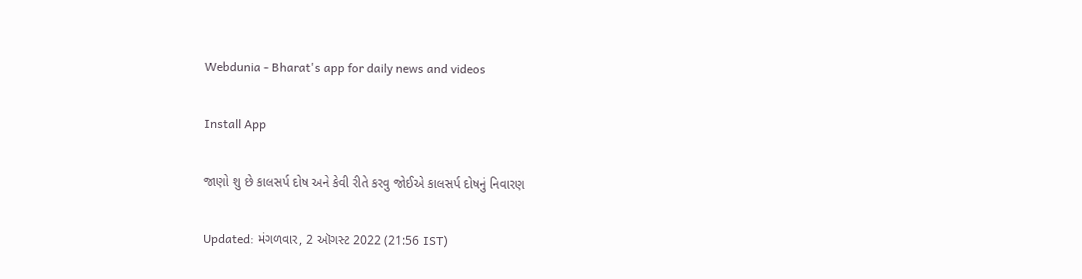Webdunia - Bharat's app for daily news and videos

Install App

જાણો શુ છે કાલસર્પ દોષ અને કેવી રીતે કરવુ જોઈએ કાલસર્પ દોષનું નિવારણ

Updated: મંગળવાર, 2 ઑગસ્ટ 2022 (21:56 IST)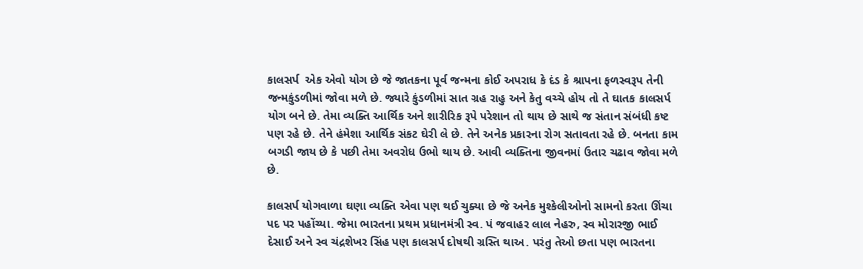કાલસર્પ  એક એવો યોગ છે જે જાતકના પૂર્વ જન્મના કોઈ અપરાધ કે દંડ કે શ્રાપના ફળસ્વરૂપ તેની જન્મકુંડળીમાં જોવા મળે છે. જ્યારે કુંડળીમાં સાત ગ્રહ રાહુ અને કેતુ વચ્ચે હોય તો તે ઘાતક કાલસર્પ યોગ બને છે. તેમા વ્યક્તિ આર્થિક અને શારીરિક રૂપે પરેશાન તો થાય છે સાથે જ સંતાન સંબંધી કષ્ટ પણ રહે છે. તેને હંમેશા આર્થિક સંકટ ઘેરી લે છે. તેને અનેક પ્રકારના રોગ સતાવતા રહે છે. બનતા કામ બગડી જાય છે કે પછી તેમા અવરોધ ઉભો થાય છે. આવી વ્યક્તિના જીવનમાં ઉતાર ચઢાવ જોવા મળે છે.

કાલસર્પ યોગવાળા ઘણા વ્યક્તિ એવા પણ થઈ ચુક્યા છે જે અનેક મુશ્કેલીઓનો સામનો કરતા ઊંચા પદ પર પહોંચ્યા. જેમા ભારતના પ્રથમ પ્રધાનમંત્રી સ્વ. પં જવાહર લાલ નેહરુ, સ્વ મોરારજી ભાઈ દેસાઈ અને સ્વ ચંદ્રશેખર સિંહ પણ કાલસર્પ દોષથી ગ્રસ્તિ થાઅ. પરંતુ તેઓ છતા પણ ભારતના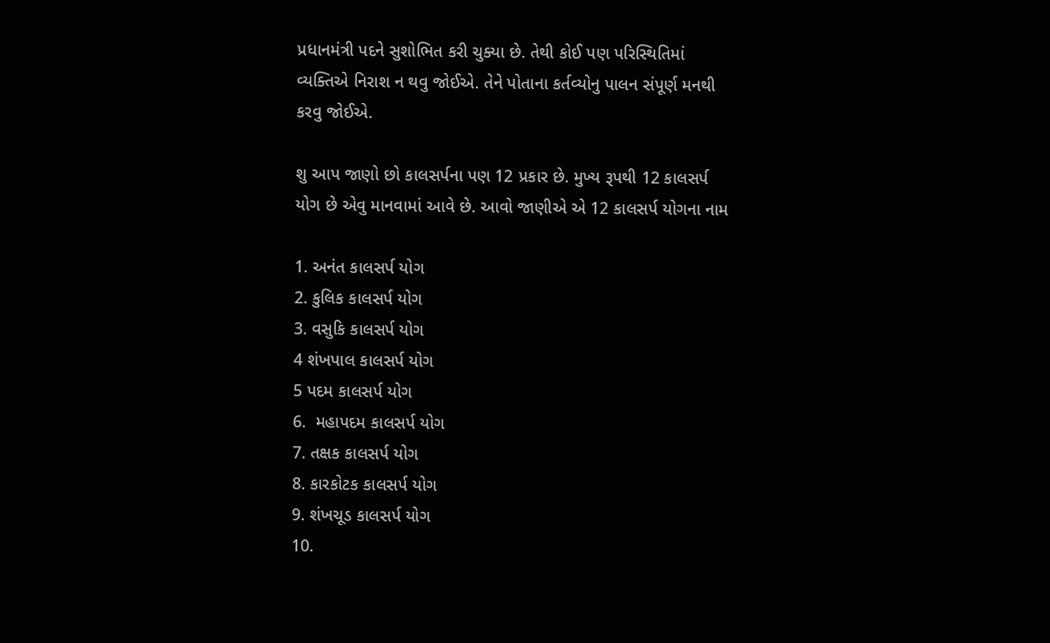પ્રધાનમંત્રી પદને સુશોભિત કરી ચુક્યા છે. તેથી કોઈ પણ પરિસ્થિતિમાં વ્યક્તિએ નિરાશ ન થવુ જોઈએ. તેને પોતાના કર્તવ્યોનુ પાલન સંપૂર્ણ મનથી કરવુ જોઈએ.

શુ આપ જાણો છો કાલસર્પના પણ 12 પ્રકાર છે. મુખ્ય રૂપથી 12 કાલસર્પ યોગ છે એવુ માનવામાં આવે છે. આવો જાણીએ એ 12 કાલસર્પ યોગના નામ

1. અનંત કાલસર્પ યોગ
2. કુલિક કાલસર્પ યોગ
3. વસુકિ કાલસર્પ યોગ
4 શંખપાલ કાલસર્પ યોગ
5 પદમ કાલસર્પ યોગ
6.  મહાપદમ કાલસર્પ યોગ
7. તક્ષક કાલસર્પ યોગ
8. કારકોટક કાલસર્પ યોગ
9. શંખચૂડ કાલસર્પ યોગ
10.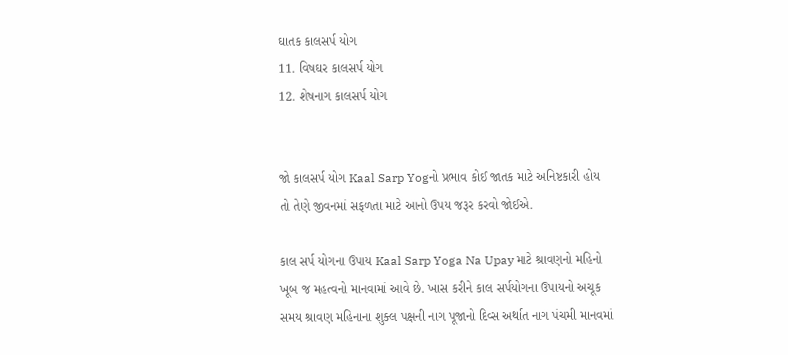ઘાતક કાલસર્પ યોગ
11. વિષઘર કાલસર્પ યોગ
12. શેષનાગ કાલસર્પ યોગ


જો કાલસર્પ યોગ Kaal Sarp Yogનો પ્રભાવ કોઈ જાતક માટે અનિષ્ટકારી હોય તો તેણે જીવનમાં સફળતા માટે આનો ઉપય જરૂર કરવો જોઈએ.

કાલ સર્પ યોગના ઉપાય Kaal Sarp Yoga Na Upay માટે શ્રાવણનો મહિનો ખૂબ જ મહત્વનો માનવામાં આવે છે. ખાસ કરીને કાલ સર્પયોગના ઉપાયનો અચૂક સમય શ્રાવણ મહિનાના શુક્લ પક્ષની નાગ પૂજાનો દિવ્સ અર્થાત નાગ પંચમી માનવમાં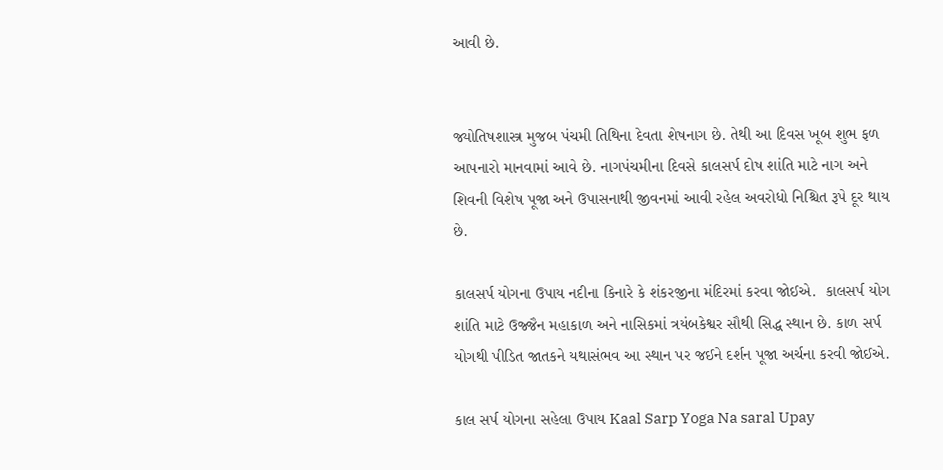આવી છે.


જ્યોતિષશાસ્ત્ર મુજબ પંચમી તિથિના દેવતા શેષનાગ છે. તેથી આ દિવસ ખૂબ શુભ ફળ આપનારો માનવામાં આવે છે. નાગપંચમીના દિવસે કાલસર્પ દોષ શાંતિ માટે નાગ અને શિવની વિશેષ પૂજા અને ઉપાસનાથી જીવનમાં આવી રહેલ અવરોધો નિશ્ચિત રૂપે દૂર થાય છે.

કાલસર્પ યોગના ઉપાય નદીના કિનારે કે શંકરજીના મંદિરમાં કરવા જોઈએ.  કાલસર્પ યોગ શાંતિ માટે ઉજ્જૈન મહાકાળ અને નાસિકમાં ત્રયંબકેશ્વર સૌથી સિદ્ધ સ્થાન છે. કાળ સર્પ યોગથી પીડિત જાતકને યથાસંભવ આ સ્થાન પર જઈને દર્શન પૂજા અર્ચના કરવી જોઈએ.

કાલ સર્પ યોગના સહેલા ઉપાય Kaal Sarp Yoga Na saral Upay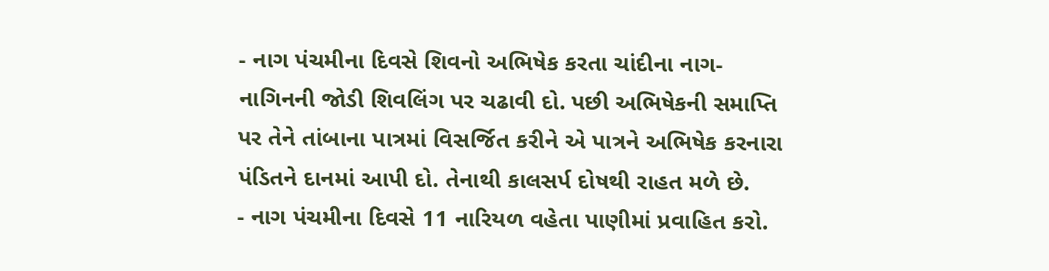- નાગ પંચમીના દિવસે શિવનો અભિષેક કરતા ચાંદીના નાગ-નાગિનની જોડી શિવલિંગ પર ચઢાવી દો. પછી અભિષેકની સમાપ્તિ પર તેને તાંબાના પાત્રમાં વિસર્જિત કરીને એ પાત્રને અભિષેક કરનારા પંડિતને દાનમાં આપી દો. તેનાથી કાલસર્પ દોષથી રાહત મળે છે.
- નાગ પંચમીના દિવસે 11 નારિયળ વહેતા પાણીમાં પ્રવાહિત કરો.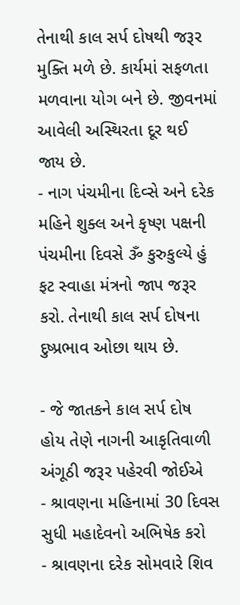તેનાથી કાલ સર્પ દોષથી જરૂર મુક્તિ મળે છે. કાર્યમાં સફળતા મળવાના યોગ બને છે. જીવનમાં આવેલી અસ્થિરતા દૂર થઈ જાય છે.
- નાગ પંચમીના દિવ્સે અને દરેક મહિને શુક્લ અને કૃષ્ણ પક્ષની પંચમીના દિવસે ૐ કુરુકુલ્યે હું ફટ સ્વાહા મંત્રનો જાપ જરૂર કરો. તેનાથી કાલ સર્પ દોષના દુષ્પ્રભાવ ઓછા થાય છે.

- જે જાતકને કાલ સર્પ દોષ હોય તેણે નાગની આકૃતિવાળી અંગૂઠી જરૂર પહેરવી જોઈએ
- શ્રાવણના મહિનામાં 30 દિવસ સુધી મહાદેવનો અભિષેક કરો
- શ્રાવણના દરેક સોમવારે શિવ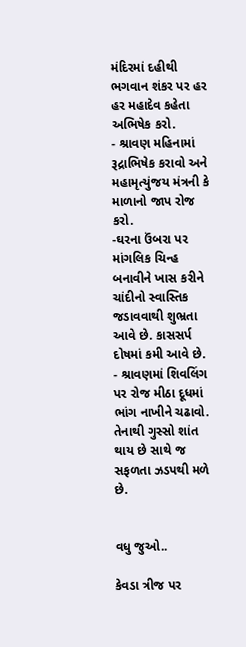મંદિરમાં દહીથી ભગવાન શંકર પર હર હર મહાદેવ કહેતા અભિષેક કરો.
- શ્રાવણ મહિનામાં રૂદ્રાભિષેક કરાવો અને મહામૃત્યુંજય મંત્રની કે માળાનો જાપ રોજ કરો.
-ઘરના ઉંબરા પર માંગલિક ચિન્હ બનાવીને ખાસ કરીને ચાંદીનો સ્વાસ્તિક જડાવવાથી શુભ્રતા આવે છે. કાસસર્પ દોષમાં કમી આવે છે.
- શ્રાવણમાં શિવલિંગ પર રોજ મીઠા દૂધમાં ભાંગ નાખીને ચઢાવો. તેનાથી ગુસ્સો શાંત થાય છે સાથે જ સફળતા ઝડપથી મળે છે.


વધુ જુઓ..

કેવડા ત્રીજ પર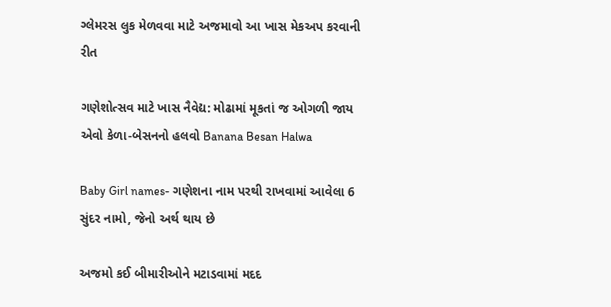ગ્લેમરસ લુક મેળવવા માટે અજમાવો આ ખાસ મેકઅપ કરવાની રીત

ગણેશોત્સવ માટે ખાસ નૈવેદ્ય: મોઢામાં મૂકતાં જ ઓગળી જાય એવો કેળા-બેસનનો હલવો Banana Besan Halwa

Baby Girl names- ગણેશના નામ પરથી રાખવામાં આવેલા 6 સુંદર નામો, જેનો અર્થ થાય છે

અજમો કઈ બીમારીઓને મટાડવામાં મદદ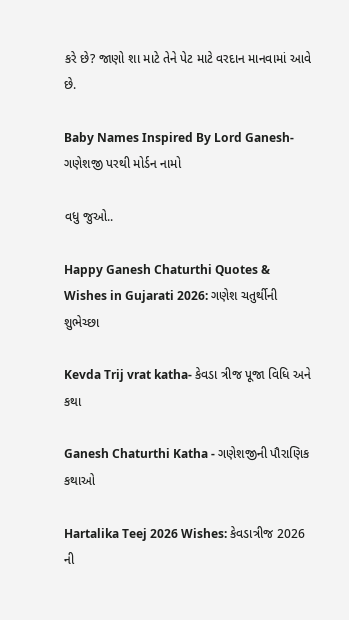કરે છે? જાણો શા માટે તેને પેટ માટે વરદાન માનવામાં આવે છે.

Baby Names Inspired By Lord Ganesh- ગણેશજી પરથી મોર્ડન નામો

વધુ જુઓ..

Happy Ganesh Chaturthi Quotes & Wishes in Gujarati 2026: ગણેશ ચતુર્થીની શુભેચ્છા

Kevda Trij vrat katha- કેવડા ત્રીજ પૂજા વિધિ અને કથા

Ganesh Chaturthi Katha - ગણેશજીની પૌરાણિક કથાઓ

Hartalika Teej 2026 Wishes: કેવડાત્રીજ 2026 ની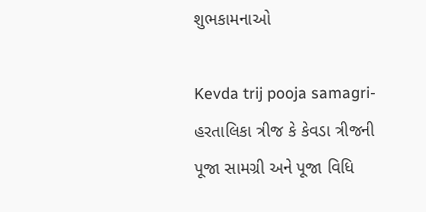શુભકામનાઓ

Kevda trij pooja samagri- હરતાલિકા ત્રીજ કે કેવડા ત્રીજની પૂજા સામગ્રી અને પૂજા વિધિ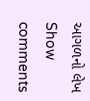આગળનો લેખ
Show comments